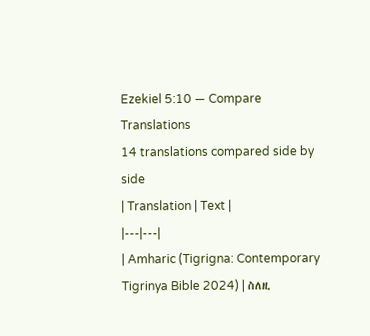Ezekiel 5:10 — Compare Translations
14 translations compared side by side
| Translation | Text |
|---|---|
| Amharic (Tigrigna: Contemporary Tigrinya Bible 2024) | ስለዚ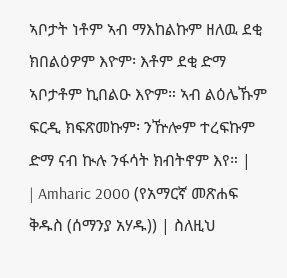ኣቦታት ነቶም ኣብ ማእከልኩም ዘለዉ ደቂ ክበልዕዎም እዮም፡ እቶም ደቂ ድማ ኣቦታቶም ኪበልዑ እዮም። ኣብ ልዕሌኹም ፍርዲ ክፍጽመኩም፡ ንዅሎም ተረፍኩም ድማ ናብ ኲሉ ንፋሳት ክብትኖም እየ። |
| Amharic 2000 (የአማርኛ መጽሐፍ ቅዱስ (ሰማንያ አሃዱ)) | ስለዚህ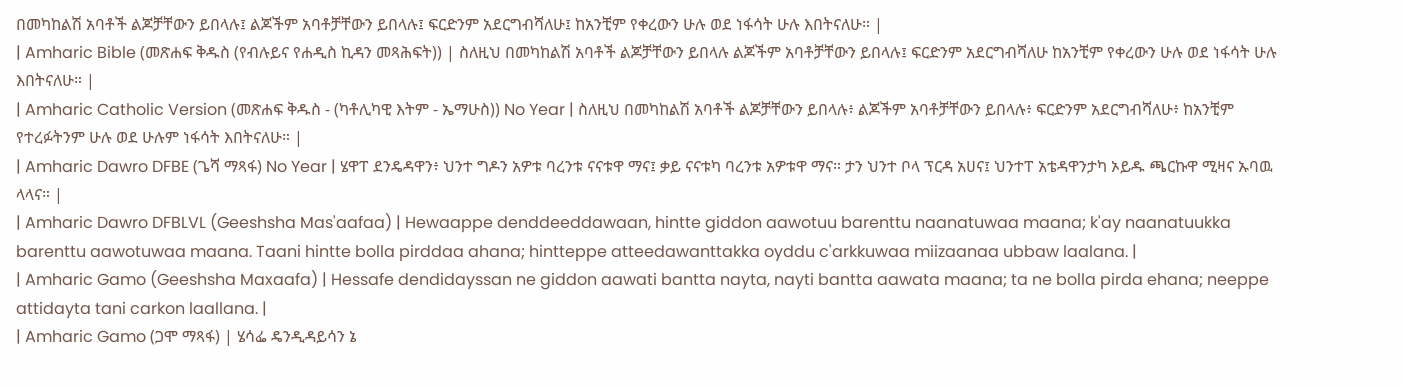በመካከልሽ አባቶች ልጆቻቸውን ይበላሉ፤ ልጆችም አባቶቻቸውን ይበላሉ፤ ፍርድንም አደርግብሻለሁ፤ ከአንቺም የቀረውን ሁሉ ወደ ነፋሳት ሁሉ እበትናለሁ። |
| Amharic Bible (መጽሐፍ ቅዱስ (የብሉይና የሐዲስ ኪዳን መጻሕፍት)) | ስለዚህ በመካከልሽ አባቶች ልጆቻቸውን ይበላሉ ልጆችም አባቶቻቸውን ይበላሉ፤ ፍርድንም አደርግብሻለሁ ከአንቺም የቀረውን ሁሉ ወደ ነፋሳት ሁሉ እበትናለሁ። |
| Amharic Catholic Version (መጽሐፍ ቅዱስ - (ካቶሊካዊ እትም - ኤማሁስ)) No Year | ስለዚህ በመካከልሽ አባቶች ልጆቻቸውን ይበላሉ፥ ልጆችም አባቶቻቸውን ይበላሉ፥ ፍርድንም አደርግብሻለሁ፥ ከአንቺም የተረፉትንም ሁሉ ወደ ሁሉም ነፋሳት እበትናለሁ። |
| Amharic Dawro DFBE (ጌሻ ማጻፋ) No Year | ሄዋፐ ደንዴዳዋን፥ ህንተ ግዶን አዎቱ ባረንቱ ናናቱዋ ማና፤ ቃይ ናናቱካ ባረንቱ አዎቱዋ ማና። ታን ህንተ ቦላ ፕርዳ አሀና፤ ህንተፐ አቴዳዋንታካ ኦይዱ ጫርኩዋ ሚዛና ኡባዉ ላላና። |
| Amharic Dawro DFBLVL (Geeshsha Mas'aafaa) | Hewaappe denddeeddawaan, hintte giddon aawotuu barenttu naanatuwaa maana; k'ay naanatuukka barenttu aawotuwaa maana. Taani hintte bolla pirddaa ahana; hintteppe atteedawanttakka oyddu c'arkkuwaa miizaanaa ubbaw laalana. |
| Amharic Gamo (Geeshsha Maxaafa) | Hessafe dendidayssan ne giddon aawati bantta nayta, nayti bantta aawata maana; ta ne bolla pirda ehana; neeppe attidayta tani carkon laallana. |
| Amharic Gamo (ጋሞ ማጻፋ) | ሄሳፌ ዴንዲዳይሳን ኔ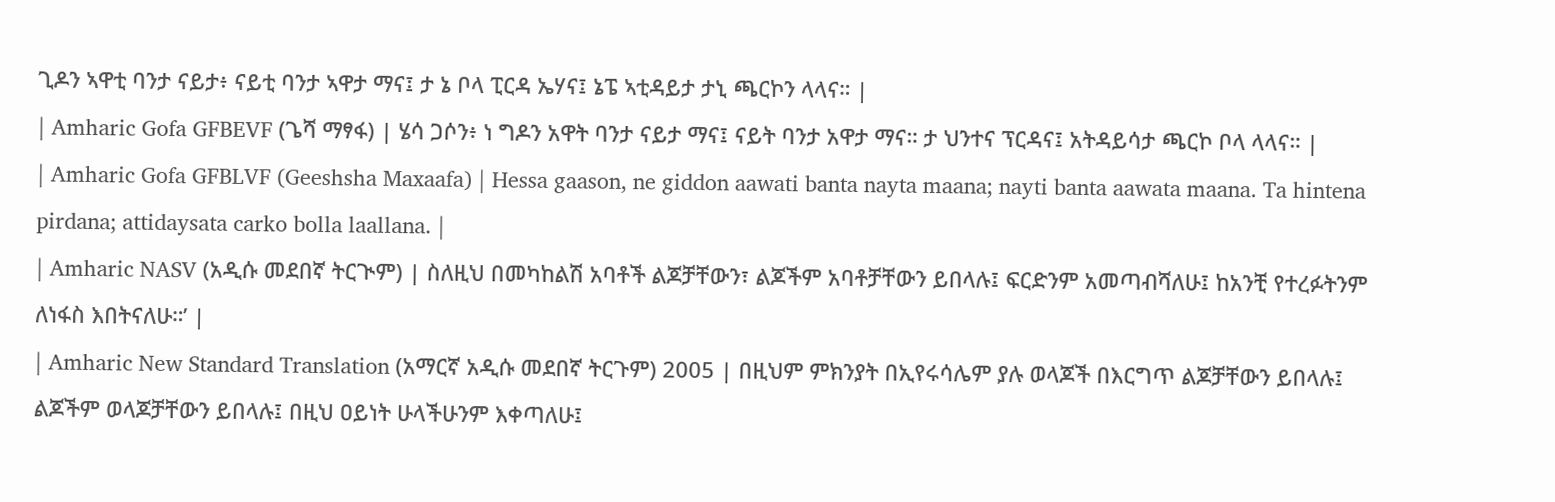ጊዶን ኣዋቲ ባንታ ናይታ፥ ናይቲ ባንታ ኣዋታ ማና፤ ታ ኔ ቦላ ፒርዳ ኤሃና፤ ኔፔ ኣቲዳይታ ታኒ ጫርኮን ላላና። |
| Amharic Gofa GFBEVF (ጌሻ ማፃፋ) | ሄሳ ጋሶን፥ ነ ግዶን አዋት ባንታ ናይታ ማና፤ ናይት ባንታ አዋታ ማና። ታ ህንተና ፕርዳና፤ አትዳይሳታ ጫርኮ ቦላ ላላና። |
| Amharic Gofa GFBLVF (Geeshsha Maxaafa) | Hessa gaason, ne giddon aawati banta nayta maana; nayti banta aawata maana. Ta hintena pirdana; attidaysata carko bolla laallana. |
| Amharic NASV (አዲሱ መደበኛ ትርጒም) | ስለዚህ በመካከልሽ አባቶች ልጆቻቸውን፣ ልጆችም አባቶቻቸውን ይበላሉ፤ ፍርድንም አመጣብሻለሁ፤ ከአንቺ የተረፉትንም ለነፋስ እበትናለሁ።’ |
| Amharic New Standard Translation (አማርኛ አዲሱ መደበኛ ትርጉም) 2005 | በዚህም ምክንያት በኢየሩሳሌም ያሉ ወላጆች በእርግጥ ልጆቻቸውን ይበላሉ፤ ልጆችም ወላጆቻቸውን ይበላሉ፤ በዚህ ዐይነት ሁላችሁንም እቀጣለሁ፤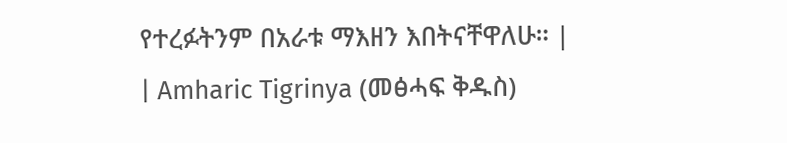የተረፉትንም በአራቱ ማእዘን እበትናቸዋለሁ። |
| Amharic Tigrinya (መፅሓፍ ቅዱስ)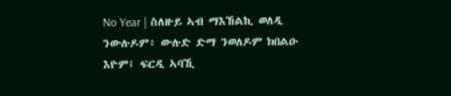No Year | ስለዙይ ኣብ ማእኸልኪ ወለዲ ንውሉዶም፥ ውሉድ ድማ ንወለዶም ክበልዑ እዮም፤ ፍርዲ ኣባኺ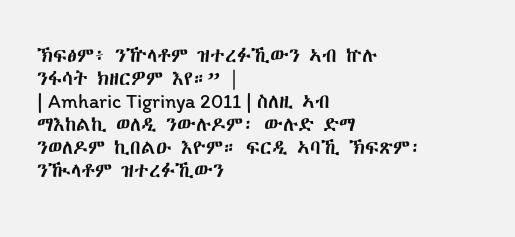ኽፍፅም፥ ንዅላቶም ዝተረፉኺውን ኣብ ኵሉ ንፋሳት ክዘርዎም እየ።” |
| Amharic Tigrinya 2011 | ስለዚ ኣብ ማእከልኪ ወለዲ ንውሉዶም፡ ውሉድ ድማ ንወለዶም ኪበልዑ እዮም። ፍርዲ ኣባኺ ኽፍጽም፡ ንዂላቶም ዝተረፉኺውን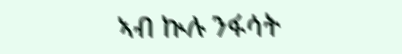ኣብ ኲሉ ንፋሳት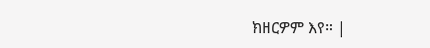ክዘርዎም እየ። |